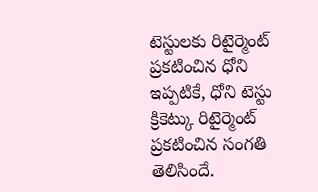టెస్టులకు రిటైర్మెంట్ ప్రకటించిన ధోని
ఇప్పటికే, ధోని టెస్టు క్రికెట్కు రిటైర్మెంట్ ప్రకటించిన సంగతి తెలిసిందే.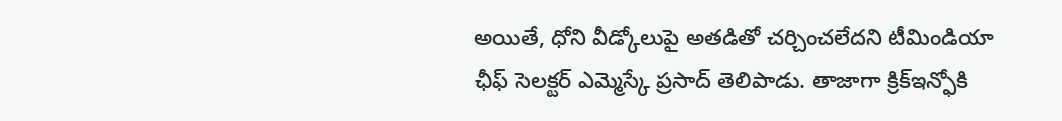అయితే, ధోని వీడ్కోలుపై అతడితో చర్చించలేదని టీమిండియా ఛీఫ్ సెలక్టర్ ఎమ్మెస్కే ప్రసాద్ తెలిపాడు. తాజాగా క్రిక్ఇన్ఫోకి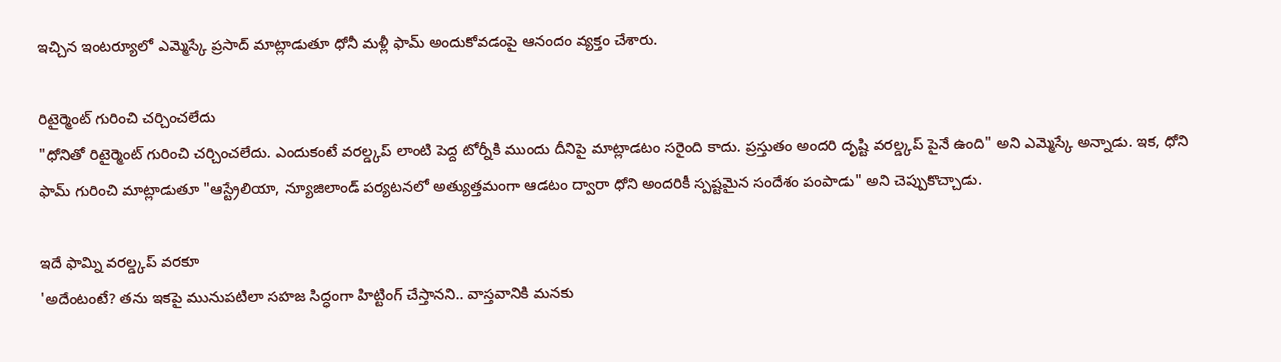ఇచ్చిన ఇంటర్యూలో ఎమ్మెస్కే ప్రసాద్ మాట్లాడుతూ ధోనీ మళ్లీ ఫామ్ అందుకోవడంపై ఆనందం వ్యక్తం చేశారు.

రిటైర్మెంట్ గురించి చర్చించలేదు
"ధోనితో రిటైర్మెంట్ గురించి చర్చించలేదు. ఎందుకంటే వరల్డ్కప్ లాంటి పెద్ద టోర్నీకి ముందు దీనిపై మాట్లాడటం సరైంది కాదు. ప్రస్తుతం అందరి దృష్టి వరల్డ్కప్ పైనే ఉంది" అని ఎమ్మెస్కే అన్నాడు. ఇక, ధోని ఫామ్ గురించి మాట్లాడుతూ "ఆస్ట్రేలియా, న్యూజిలాండ్ పర్యటనలో అత్యుత్తమంగా ఆడటం ద్వారా ధోని అందరికీ స్పష్టమైన సందేశం పంపాడు" అని చెప్పుకొచ్చాడు.

ఇదే ఫామ్ని వరల్డ్కప్ వరకూ
'అదేంటంటే? తను ఇకపై మునుపటిలా సహజ సిద్ధంగా హిట్టింగ్ చేస్తానని.. వాస్తవానికి మనకు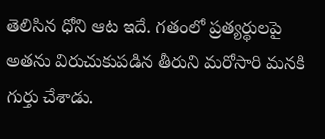తెలిసిన ధోని ఆట ఇదే. గతంలో ప్రత్యర్థులపై అతను విరుచుకుపడిన తీరుని మరోసారి మనకి గుర్తు చేశాడు.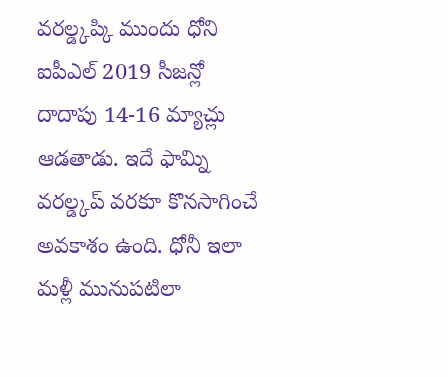వరల్డ్కప్కి ముందు ధోని ఐపీఎల్ 2019 సీజన్లో దాదాపు 14-16 మ్యాచ్లు ఆడతాడు. ఇదే ఫామ్ని వరల్డ్కప్ వరకూ కొనసాగించే అవకాశం ఉంది. ధోనీ ఇలా మళ్లీ మునుపటిలా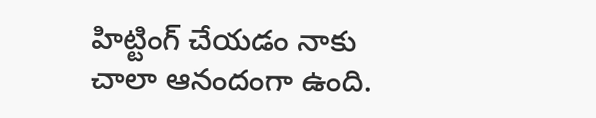హిట్టింగ్ చేయడం నాకు చాలా ఆనందంగా ఉంది.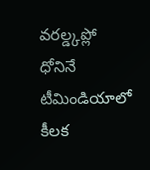వరల్డ్కప్లో ధోనినే టీమిండియాలో కీలక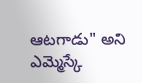ఆటగాడు" అని ఎమ్మెస్కే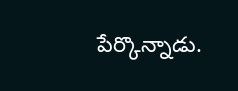పేర్కొన్నాడు.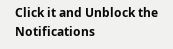Click it and Unblock the Notifications